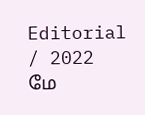Editorial / 2022 மே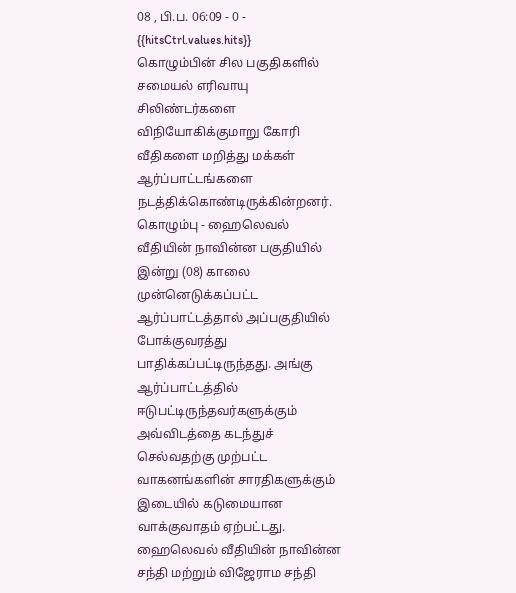08 , பி.ப. 06:09 - 0 - {{hitsCtrl.values.hits}}
கொழும்பின் சில பகுதிகளில் சமையல் எரிவாயு சிலிண்டர்களை விநியோகிக்குமாறு கோரி வீதிகளை மறித்து மக்கள் ஆர்ப்பாட்டங்களை நடத்திக்கொண்டிருக்கின்றனர்.
கொழும்பு - ஹைலெவல் வீதியின் நாவின்ன பகுதியில் இன்று (08) காலை முன்னெடுக்கப்பட்ட ஆர்ப்பாட்டத்தால் அப்பகுதியில் போக்குவரத்து பாதிக்கப்பட்டிருந்தது. அங்கு ஆர்ப்பாட்டத்தில் ஈடுபட்டிருந்தவர்களுக்கும் அவ்விடத்தை கடந்துச் செல்வதற்கு முற்பட்ட வாகனங்களின் சாரதிகளுக்கும் இடையில் கடுமையான வாக்குவாதம் ஏற்பட்டது.
ஹைலெவல் வீதியின் நாவின்ன சந்தி மற்றும் விஜேராம சந்தி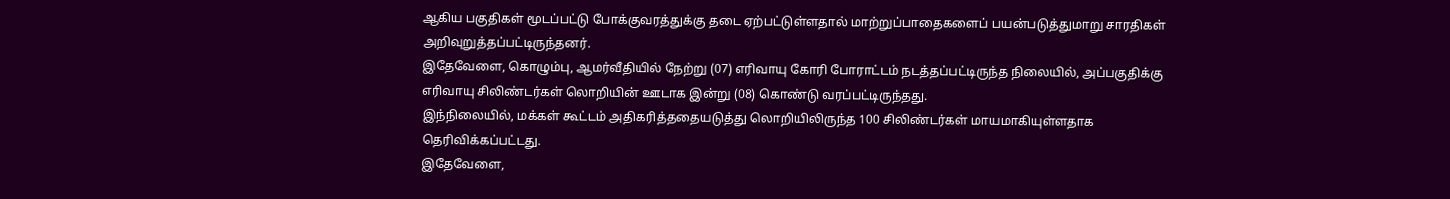ஆகிய பகுதிகள் மூடப்பட்டு போக்குவரத்துக்கு தடை ஏற்பட்டுள்ளதால் மாற்றுப்பாதைகளைப் பயன்படுத்துமாறு சாரதிகள் அறிவுறுத்தப்பட்டிருந்தனர்.
இதேவேளை, கொழும்பு, ஆமர்வீதியில் நேற்று (07) எரிவாயு கோரி போராட்டம் நடத்தப்பட்டிருந்த நிலையில், அப்பகுதிக்கு எரிவாயு சிலிண்டர்கள் லொறியின் ஊடாக இன்று (08) கொண்டு வரப்பட்டிருந்தது.
இந்நிலையில், மக்கள் கூட்டம் அதிகரித்ததையடுத்து லொறியிலிருந்த 100 சிலிண்டர்கள் மாயமாகியுள்ளதாக தெரிவிக்கப்பட்டது.
இதேவேளை,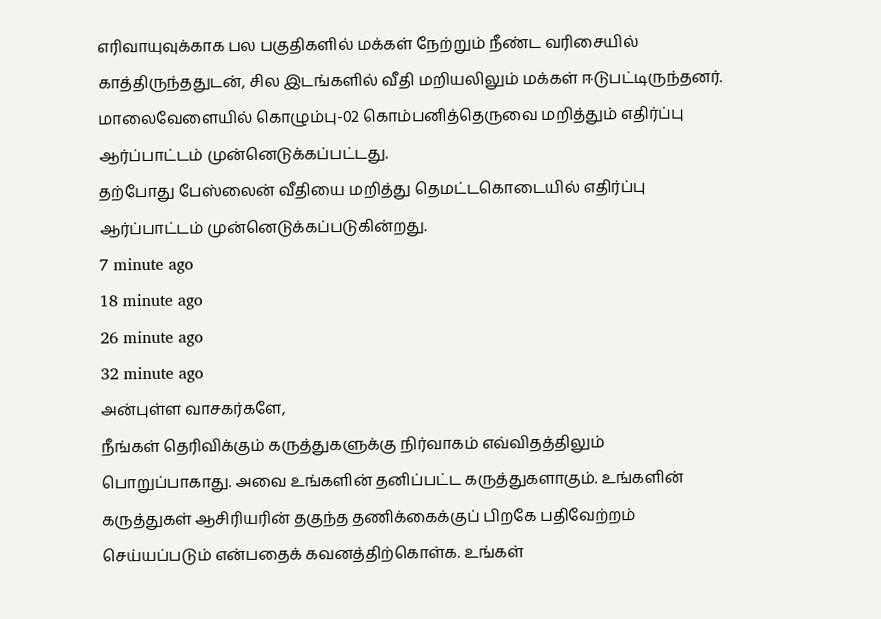எரிவாயுவுக்காக பல பகுதிகளில் மக்கள் நேற்றும் நீண்ட வரிசையில் காத்திருந்ததுடன், சில இடங்களில் வீதி மறியலிலும் மக்கள் ஈடுபட்டிருந்தனர். மாலைவேளையில் கொழும்பு-02 கொம்பனித்தெருவை மறித்தும் எதிர்ப்பு ஆர்ப்பாட்டம் முன்னெடுக்கப்பட்டது.
தற்போது பேஸ்லைன் வீதியை மறித்து தெமட்டகொடையில் எதிர்ப்பு ஆர்ப்பாட்டம் முன்னெடுக்கப்படுகின்றது.
7 minute ago
18 minute ago
26 minute ago
32 minute ago
அன்புள்ள வாசகர்களே,
நீங்கள் தெரிவிக்கும் கருத்துகளுக்கு நிர்வாகம் எவ்விதத்திலும் பொறுப்பாகாது. அவை உங்களின் தனிப்பட்ட கருத்துகளாகும். உங்களின் கருத்துகள் ஆசிரியரின் தகுந்த தணிக்கைக்குப் பிறகே பதிவேற்றம் செய்யப்படும் என்பதைக் கவனத்திற்கொள்க. உங்கள்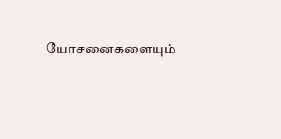யோசனைகளையும்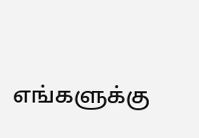எங்களுக்கு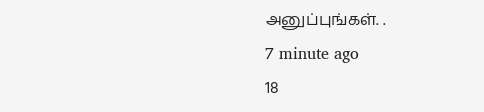அனுப்புங்கள். .
7 minute ago
18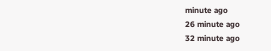minute ago
26 minute ago
32 minute ago